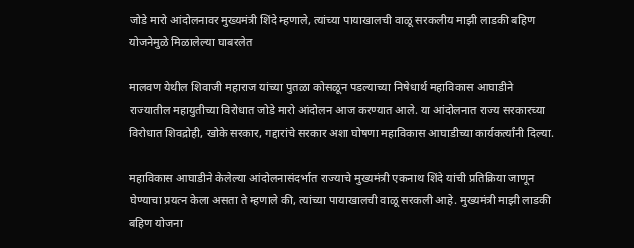जोडे मारो आंदोलनावर मुख्यमंत्री शिंदे म्हणाले, त्यांच्या पायाखालची वाळू सरकलीय माझी लाडकी बहिण योजनेमुळे मिळालेल्या घाबरलेत

मालवण येथील शिवाजी महाराज यांच्या पुतळा कोसळून पडल्याच्या निषेधार्थ महाविकास आघाडीने राज्यातील महायुतीच्या विरोधात जोडे मारो आंदोलन आज करण्यात आले. या आंदोलनात राज्य सरकारच्या विरोधात शिवद्रोही, खोके सरकार, गद्दारांचे सरकार अशा घोषणा महाविकास आघाडीच्या कार्यकर्त्यांनी दिल्या.

महाविकास आघाडीने केलेल्या आंदोलनासंदर्भात राज्याचे मुख्यमंत्री एकनाथ शिंदे यांची प्रतिक्रिया जाणून घेण्याचा प्रयत्न केला असता ते म्हणाले की, त्यांच्या पायाखालची वाळू सरकली आहे. मुख्यमंत्री माझी लाडकी बहिण योजना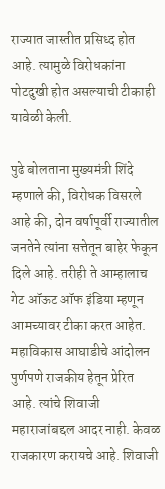राज्यात जास्तीत प्रसिध्द होत आहे. त्यामुळे विरोधकांना पोटदुखी होत असल्याची टीकाही यावेळी केली.

पुढे बोलताना मुख्यमंत्री शिंदे म्हणाले की, विरोधक विसरले आहे की, दोन वर्षापूर्वी राज्यातील जनतेने त्यांना सत्तेतून बाहेर फेकून दिले आहे. तरीही ते आम्हालाच गेट ऑऊट ऑफ इंडिया म्हणून आमच्यावर टीका करत आहेत. महाविकास आघाडीचे आंदोलन पुर्णपणे राजकीय हेतून प्रेरित आहे. त्यांचे शिवाजी महाराजांबद्दल आदर नाही. केवळ राजकारण करायचे आहे. शिवाजी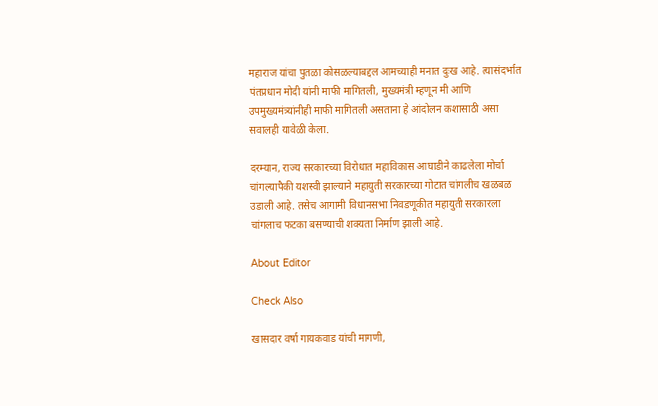महाराज यांचा पुतळा कोसळल्याबद्दल आमच्याही मनात दुःख आहे. त्यासंदर्भात पंतप्रधान मोदी यांनी माफी मागितली, मुख्यमंत्री म्हणून मी आणि उपमुख्यमंत्र्यांनीही माफी मागितली असताना हे आंदोलन कशासाठी असा सवालही यावेळी केला.

दरम्यान, राज्य सरकारच्या विरोधात महाविकास आघाडीने काढलेला मोर्चा चांगल्यापैकी यशस्वी झाल्याने महायुती सरकारच्या गोटात चांगलीच खळबळ उडाली आहे. तसेच आगामी विधानसभा निवडणूकीत महायुती सरकारला चांगलाच फटका बसण्याची शक्यता निर्माण झाली आहे.

About Editor

Check Also

खासदार वर्षा गायकवाड यांची मागणी,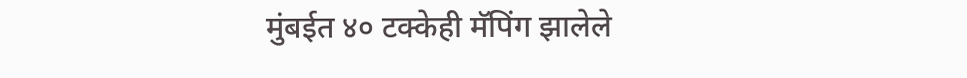मुंबईत ४० टक्केही मॅपिंग झालेले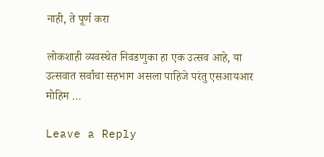नाही, ते पूर्ण करा

लोकशाही व्यवस्थेत निवडणुका हा एक उत्सव आहे, या उत्सवात सर्वांचा सहभाग असला पाहिजे परंतु एसआयआर मोहिम …

Leave a Reply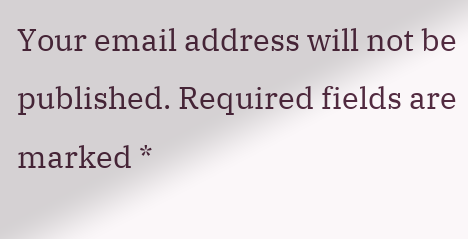Your email address will not be published. Required fields are marked *